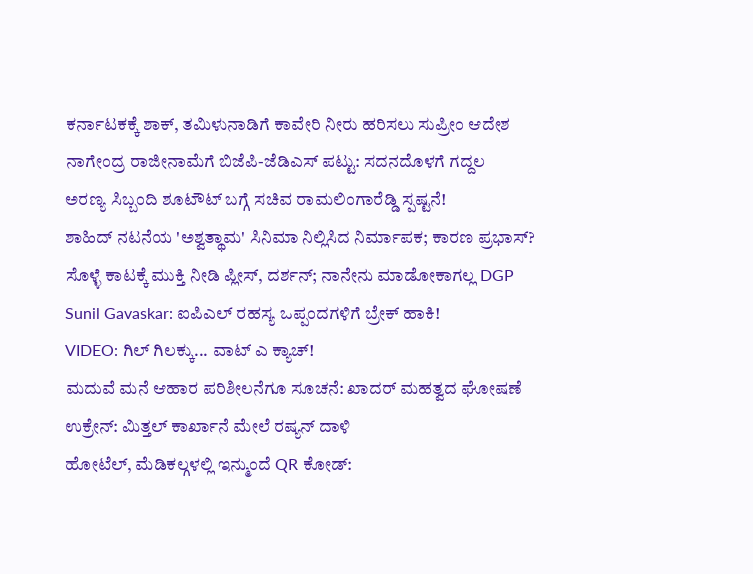ಕರ್ನಾಟಕಕ್ಕೆ ಶಾಕ್, ತಮಿಳುನಾಡಿಗೆ ಕಾವೇರಿ ನೀರು ಹರಿಸಲು ಸುಪ್ರೀಂ ಆದೇಶ
ನಾಗೇಂದ್ರ ರಾಜೀನಾಮೆಗೆ ಬಿಜೆಪಿ-ಜೆಡಿಎಸ್ ಪಟ್ಟು: ಸದನದೊಳಗೆ ಗದ್ದಲ
ಅರಣ್ಯ ಸಿಬ್ಬಂದಿ ಶೂಟೌಟ್ ಬಗ್ಗೆ ಸಚಿವ ರಾಮಲಿಂಗಾರೆಡ್ಡಿ ಸ್ಪಷ್ಟನೆ!
ಶಾಹಿದ್ ನಟನೆಯ 'ಅಶ್ವತ್ಥಾಮ' ಸಿನಿಮಾ ನಿಲ್ಲಿಸಿದ ನಿರ್ಮಾಪಕ; ಕಾರಣ ಪ್ರಭಾಸ್?
ಸೊಳ್ಳೆ ಕಾಟಕ್ಕೆ ಮುಕ್ತಿ ನೀಡಿ ಪ್ಲೀಸ್, ದರ್ಶನ್; ನಾನೇನು ಮಾಡೋಕಾಗಲ್ಲ DGP
Sunil Gavaskar: ಐಪಿಎಲ್ ರಹಸ್ಯ ಒಪ್ಪಂದಗಳಿಗೆ ಬ್ರೇಕ್ ಹಾಕಿ!
VIDEO: ಗಿಲ್ ಗಿಲಕ್ಕು... ವಾಟ್ ಎ ಕ್ಯಾಚ್!
ಮದುವೆ ಮನೆ ಆಹಾರ ಪರಿಶೀಲನೆಗೂ ಸೂಚನೆ: ಖಾದರ್ ಮಹತ್ವದ ಘೋಷಣೆ
ಉಕ್ರೇನ್: ಮಿತ್ತಲ್ ಕಾರ್ಖಾನೆ ಮೇಲೆ ರಷ್ಯನ್ ದಾಳಿ
ಹೋಟೆಲ್, ಮೆಡಿಕಲ್ಗಳಲ್ಲಿ ಇನ್ಮುಂದೆ QR ಕೋಡ್: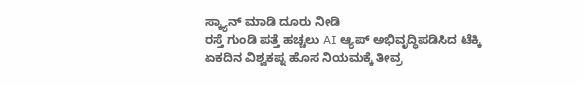ಸ್ಕ್ಯಾನ್ ಮಾಡಿ ದೂರು ನೀಡಿ
ರಸ್ತೆ ಗುಂಡಿ ಪತ್ತೆ ಹಚ್ಚಲು AI ಆ್ಯಪ್ ಅಭಿವೃದ್ಧಿಪಡಿಸಿದ ಟೆಕ್ಕಿ
ಏಕದಿನ ವಿಶ್ವಕಪ್ನ ಹೊಸ ನಿಯಮಕ್ಕೆ ತೀವ್ರ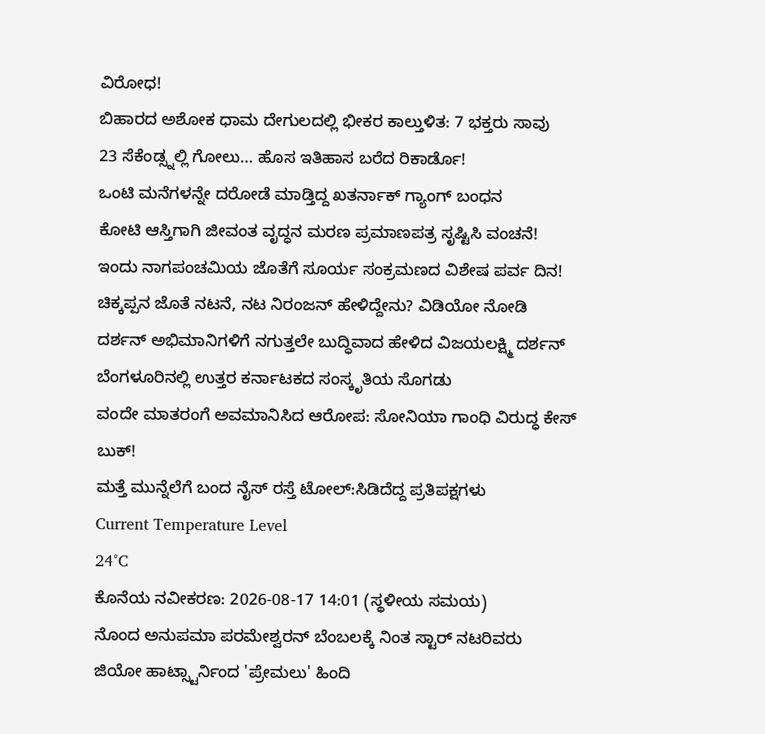ವಿರೋಧ!
ಬಿಹಾರದ ಅಶೋಕ ಧಾಮ ದೇಗುಲದಲ್ಲಿ ಭೀಕರ ಕಾಲ್ತುಳಿತ: 7 ಭಕ್ತರು ಸಾವು
23 ಸೆಕೆಂಡ್ಸ್ನಲ್ಲಿ ಗೋಲು… ಹೊಸ ಇತಿಹಾಸ ಬರೆದ ರಿಕಾರ್ಡೊ!
ಒಂಟಿ ಮನೆಗಳನ್ನೇ ದರೋಡೆ ಮಾಡ್ತಿದ್ದ ಖತರ್ನಾಕ್ ಗ್ಯಾಂಗ್ ಬಂಧನ
ಕೋಟಿ ಆಸ್ತಿಗಾಗಿ ಜೀವಂತ ವೃದ್ಧನ ಮರಣ ಪ್ರಮಾಣಪತ್ರ ಸೃಷ್ಟಿಸಿ ವಂಚನೆ!
ಇಂದು ನಾಗಪಂಚಮಿಯ ಜೊತೆಗೆ ಸೂರ್ಯ ಸಂಕ್ರಮಣದ ವಿಶೇಷ ಪರ್ವ ದಿನ!
ಚಿಕ್ಕಪ್ಪನ ಜೊತೆ ನಟನೆ, ನಟ ನಿರಂಜನ್ ಹೇಳಿದ್ದೇನು? ವಿಡಿಯೋ ನೋಡಿ
ದರ್ಶನ್ ಅಭಿಮಾನಿಗಳಿಗೆ ನಗುತ್ತಲೇ ಬುದ್ಧಿವಾದ ಹೇಳಿದ ವಿಜಯಲಕ್ಷ್ಮಿ ದರ್ಶನ್
ಬೆಂಗಳೂರಿನಲ್ಲಿ ಉತ್ತರ ಕರ್ನಾಟಕದ ಸಂಸ್ಕೃತಿಯ ಸೊಗಡು
ವಂದೇ ಮಾತರಂಗೆ ಅವಮಾನಿಸಿದ ಆರೋಪ: ಸೋನಿಯಾ ಗಾಂಧಿ ವಿರುದ್ಧ ಕೇಸ್ ಬುಕ್!
ಮತ್ತೆ ಮುನ್ನೆಲೆಗೆ ಬಂದ ನೈಸ್ ರಸ್ತೆ ಟೋಲ್:ಸಿಡಿದೆದ್ದ ಪ್ರತಿಪಕ್ಷಗಳು
Current Temperature Level
24°C
ಕೊನೆಯ ನವೀಕರಣ: 2026-08-17 14:01 (ಸ್ಥಳೀಯ ಸಮಯ)
ನೊಂದ ಅನುಪಮಾ ಪರಮೇಶ್ವರನ್ ಬೆಂಬಲಕ್ಕೆ ನಿಂತ ಸ್ಟಾರ್ ನಟರಿವರು
ಜಿಯೋ ಹಾಟ್ಸ್ಟಾರ್ನಿಂದ 'ಪ್ರೇಮಲು' ಹಿಂದಿ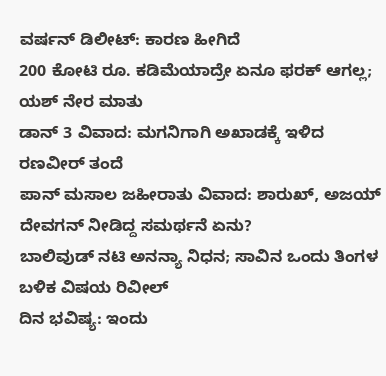ವರ್ಷನ್ ಡಿಲೀಟ್: ಕಾರಣ ಹೀಗಿದೆ
200 ಕೋಟಿ ರೂ. ಕಡಿಮೆಯಾದ್ರೇ ಏನೂ ಫರಕ್ ಆಗಲ್ಲ; ಯಶ್ ನೇರ ಮಾತು
ಡಾನ್ 3 ವಿವಾದ: ಮಗನಿಗಾಗಿ ಅಖಾಡಕ್ಕೆ ಇಳಿದ ರಣವೀರ್ ತಂದೆ
ಪಾನ್ ಮಸಾಲ ಜಹೀರಾತು ವಿವಾದ: ಶಾರುಖ್, ಅಜಯ್ ದೇವಗನ್ ನೀಡಿದ್ದ ಸಮರ್ಥನೆ ಏನು?
ಬಾಲಿವುಡ್ ನಟಿ ಅನನ್ಯಾ ನಿಧನ; ಸಾವಿನ ಒಂದು ತಿಂಗಳ ಬಳಿಕ ವಿಷಯ ರಿವೀಲ್
ದಿನ ಭವಿಷ್ಯ: ಇಂದು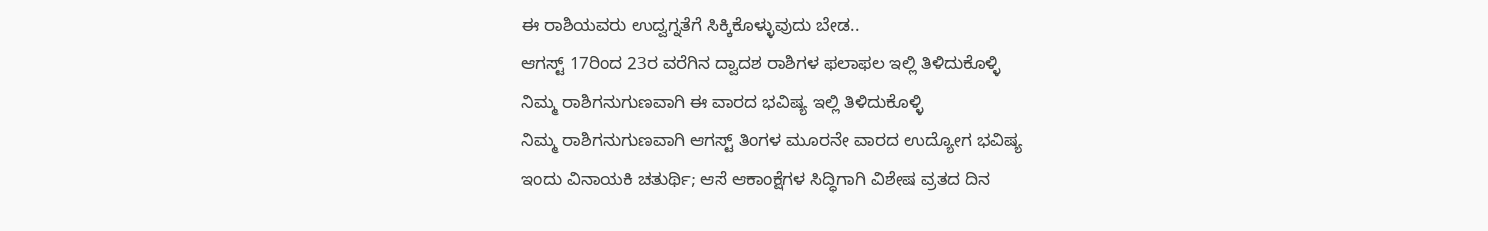ಈ ರಾಶಿಯವರು ಉದ್ವಗ್ನತೆಗೆ ಸಿಕ್ಕಿಕೊಳ್ಳುವುದು ಬೇಡ..
ಆಗಸ್ಟ್ 17ರಿಂದ 23ರ ವರೆಗಿನ ದ್ವಾದಶ ರಾಶಿಗಳ ಫಲಾಫಲ ಇಲ್ಲಿ ತಿಳಿದುಕೊಳ್ಳಿ
ನಿಮ್ಮ ರಾಶಿಗನುಗುಣವಾಗಿ ಈ ವಾರದ ಭವಿಷ್ಯ ಇಲ್ಲಿ ತಿಳಿದುಕೊಳ್ಳಿ
ನಿಮ್ಮ ರಾಶಿಗನುಗುಣವಾಗಿ ಆಗಸ್ಟ್ ತಿಂಗಳ ಮೂರನೇ ವಾರದ ಉದ್ಯೋಗ ಭವಿಷ್ಯ
ಇಂದು ವಿನಾಯಕಿ ಚತುರ್ಥಿ; ಆಸೆ ಆಕಾಂಕ್ಷೆಗಳ ಸಿದ್ಧಿಗಾಗಿ ವಿಶೇಷ ವ್ರತದ ದಿನ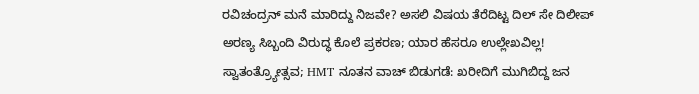ರವಿಚಂದ್ರನ್ ಮನೆ ಮಾರಿದ್ದು ನಿಜವೇ? ಅಸಲಿ ವಿಷಯ ತೆರೆದಿಟ್ಟ ದಿಲ್ ಸೇ ದಿಲೀಪ್
ಅರಣ್ಯ ಸಿಬ್ಬಂದಿ ವಿರುದ್ಧ ಕೊಲೆ ಪ್ರಕರಣ; ಯಾರ ಹೆಸರೂ ಉಲ್ಲೇಖವಿಲ್ಲ!
ಸ್ವಾತಂತ್ರ್ಯೋತ್ಸವ; HMT ನೂತನ ವಾಚ್ ಬಿಡುಗಡೆ: ಖರೀದಿಗೆ ಮುಗಿಬಿದ್ದ ಜನ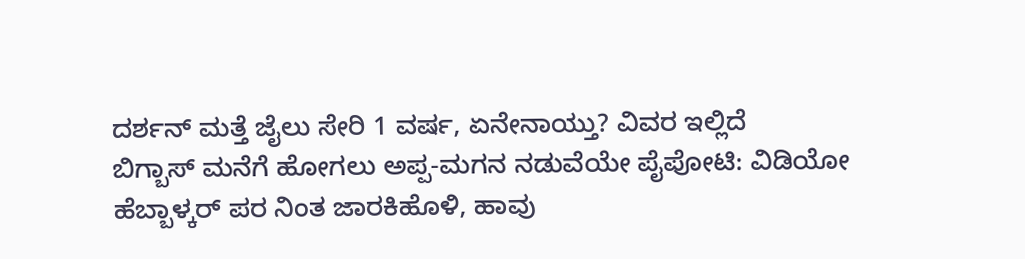ದರ್ಶನ್ ಮತ್ತೆ ಜೈಲು ಸೇರಿ 1 ವರ್ಷ, ಏನೇನಾಯ್ತು? ವಿವರ ಇಲ್ಲಿದೆ
ಬಿಗ್ಬಾಸ್ ಮನೆಗೆ ಹೋಗಲು ಅಪ್ಪ-ಮಗನ ನಡುವೆಯೇ ಪೈಪೋಟಿ: ವಿಡಿಯೋ
ಹೆಬ್ಬಾಳ್ಕರ್ ಪರ ನಿಂತ ಜಾರಕಿಹೊಳಿ, ಹಾವು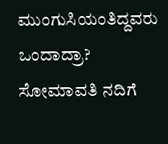ಮುಂಗುಸಿಯಂತಿದ್ದವರು ಒಂದಾದ್ರಾ?
ಸೋಮಾವತಿ ನದಿಗೆ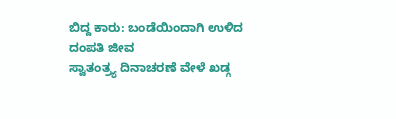ಬಿದ್ದ ಕಾರು: ಬಂಡೆಯಿಂದಾಗಿ ಉಳಿದ ದಂಪತಿ ಜೀವ
ಸ್ವಾತಂತ್ರ್ಯ ದಿನಾಚರಣೆ ವೇಳೆ ಖಡ್ಗ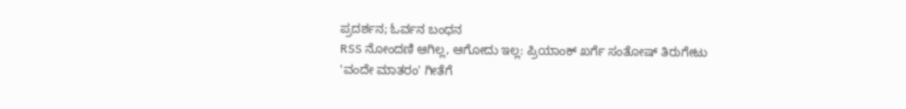ಪ್ರದರ್ಶನ; ಓರ್ವನ ಬಂಧನ
RSS ನೋಂದಣಿ ಆಗಿಲ್ಲ, ಆಗೋದು ಇಲ್ಲ: ಪ್ರಿಯಾಂಕ್ ಖರ್ಗೆ ಸಂತೋಷ್ ತಿರುಗೇಟು
'ವಂದೇ ಮಾತರಂ' ಗೀತೆಗೆ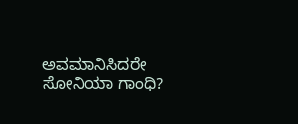ಅವಮಾನಿಸಿದರೇ ಸೋನಿಯಾ ಗಾಂಧಿ?